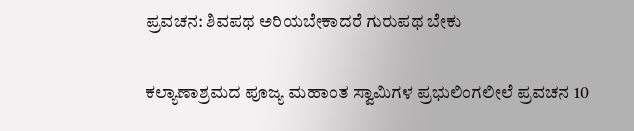ಪ್ರವಚನ: ಶಿವಪಥ ಅರಿಯಬೇಕಾದರೆ ಗುರುಪಥ ಬೇಕು

ಕಲ್ಯಾಣಾಶ್ರಮದ ಪೂಜ್ಯ ಮಹಾಂತ ಸ್ವಾಮಿಗಳ ಪ್ರಭುಲಿಂಗಲೀಲೆ ಪ್ರವಚನ 10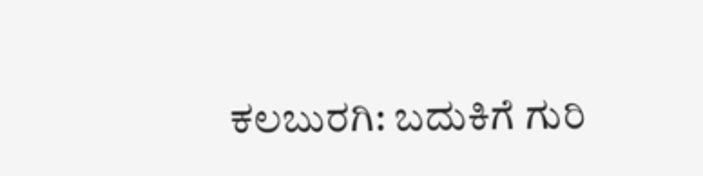ಕಲಬುರಗಿ: ಬದುಕಿಗೆ ಗುರಿ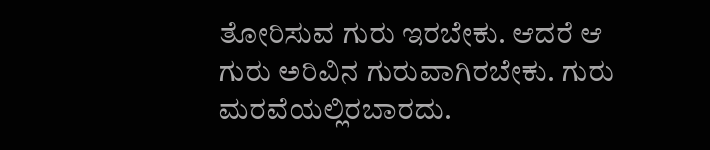ತೋರಿಸುವ ಗುರು ಇರಬೇಕು. ಆದರೆ ಆ ಗುರು ಅರಿವಿನ ಗುರುವಾಗಿರಬೇಕು. ಗುರು ಮರವೆಯಲ್ಲಿರಬಾರದು.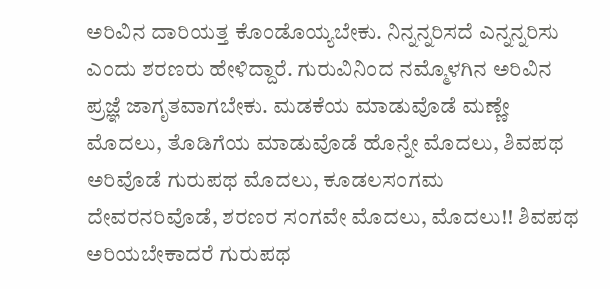ಅರಿವಿನ ದಾರಿಯತ್ತ ಕೊಂಡೊಯ್ಯಬೇಕು. ನಿನ್ನನ್ನರಿಸದೆ ಎನ್ನನ್ನರಿಸು ಎಂದು ಶರಣರು ಹೇಳಿದ್ದಾರೆ. ಗುರುವಿನಿಂದ ನಮ್ಮೊಳಗಿನ ಅರಿವಿನ ಪ್ರಜ್ಞೆ ಜಾಗೃತವಾಗಬೇಕು. ಮಡಕೆಯ ಮಾಡುವೊಡೆ ಮಣ್ಣೇ ಮೊದಲು, ತೊಡಿಗೆಯ ಮಾಡುವೊಡೆ ಹೊನ್ನೇ ಮೊದಲು, ಶಿವಪಥ ಅರಿವೊಡೆ ಗುರುಪಥ ಮೊದಲು, ಕೂಡಲಸಂಗಮ ದೇವರನರಿವೊಡೆ, ಶರಣರ ಸಂಗವೇ ಮೊದಲು, ಮೊದಲು!! ಶಿವಪಥ ಅರಿಯಬೇಕಾದರೆ ಗುರುಪಥ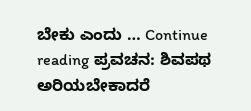ಬೇಕು ಎಂದು … Continue reading ಪ್ರವಚನ: ಶಿವಪಥ ಅರಿಯಬೇಕಾದರೆ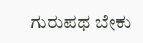ಗುರುಪಥ ಬೇಕು